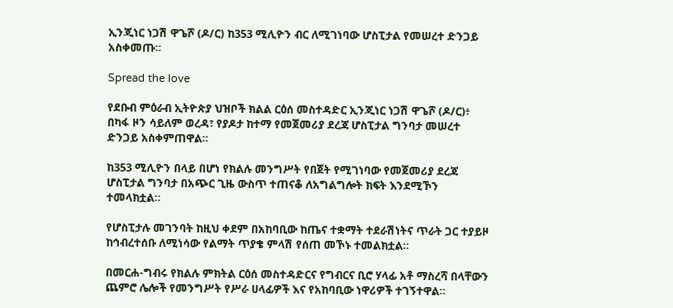ኢንጂነር ነጋሽ ዋጌሾ (ዶ/ር) ከ353 ሚሊዮን ብር ለሚገነባው ሆስፒታል የመሠረተ ድንጋይ አስቀመጡ።

Spread the love

የደቡብ ምዕራብ ኢትዮጵያ ህዝቦች ክልል ርዕሰ መስተዳድር ኢንጂነር ነጋሽ ዋጌሾ (ዶ/ር)፥ በካፋ ዞን ሳይለም ወረዳ፣ የያዶታ ከተማ የመጀመሪያ ደረጃ ሆስፒታል ግንባታ መሠረተ ድንጋይ አስቀምጠዋል።

ከ353 ሚሊዮን በላይ በሆነ የክልሉ መንግሥት የበጀት የሚገነባው የመጀመሪያ ደረጃ ሆስፒታል ግንባታ በአጭር ጊዜ ውስጥ ተጠናቆ ለአግልግሎት ክፍት እንደሚኾን ተመላክቷል።

የሆስፒታሉ መገንባት ከዚህ ቀደም በአከባቢው ከጤና ተቋማት ተደራሽነትና ጥራት ጋር ተያይዞ ከኅብረተሰቡ ለሚነሳው የልማት ጥያቄ ምላሽ የሰጠ መኾኑ ተመልክቷል።

በመርሐ-ግብሩ የክልሉ ምክትል ርዕሰ መስተዳድርና የግብርና ቢሮ ሃላፊ አቶ ማስረሻ በላቸውን ጨምሮ ሌሎች የመንግሥት የሥራ ሀላፊዎች እና የአከባቢው ነዋሪዎች ተገኝተዋል።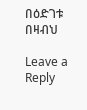በዕድገቱ በዛብህ

Leave a Reply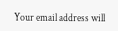Your email address will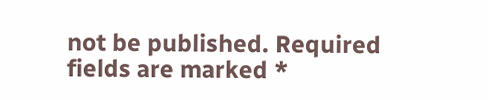not be published. Required fields are marked *